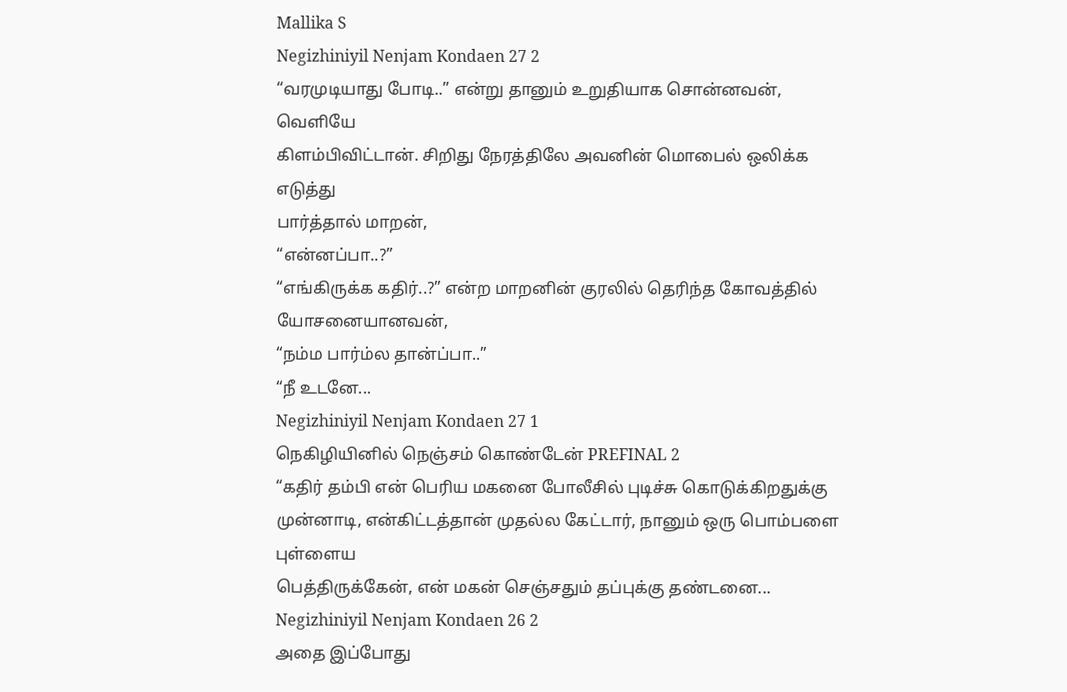Mallika S
Negizhiniyil Nenjam Kondaen 27 2
“வரமுடியாது போடி..” என்று தானும் உறுதியாக சொன்னவன், வெளியே
கிளம்பிவிட்டான். சிறிது நேரத்திலே அவனின் மொபைல் ஒலிக்க எடுத்து
பார்த்தால் மாறன்,
“என்னப்பா..?”
“எங்கிருக்க கதிர்..?” என்ற மாறனின் குரலில் தெரிந்த கோவத்தில் யோசனையானவன்,
“நம்ம பார்ம்ல தான்ப்பா..”
“நீ உடனே...
Negizhiniyil Nenjam Kondaen 27 1
நெகிழியினில் நெஞ்சம் கொண்டேன் PREFINAL 2
“கதிர் தம்பி என் பெரிய மகனை போலீசில் புடிச்சு கொடுக்கிறதுக்கு
முன்னாடி, என்கிட்டத்தான் முதல்ல கேட்டார், நானும் ஒரு பொம்பளை புள்ளைய
பெத்திருக்கேன், என் மகன் செஞ்சதும் தப்புக்கு தண்டனை...
Negizhiniyil Nenjam Kondaen 26 2
அதை இப்போது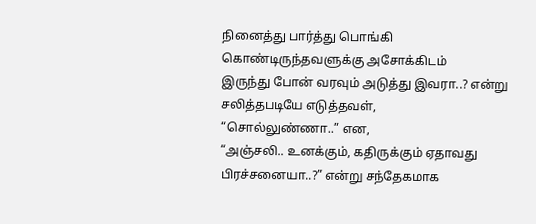நினைத்து பார்த்து பொங்கி கொண்டிருந்தவளுக்கு அசோக்கிடம்
இருந்து போன் வரவும் அடுத்து இவரா..? என்று சலித்தபடியே எடுத்தவள்,
“சொல்லுண்ணா..” என,
“அஞ்சலி.. உனக்கும், கதிருக்கும் ஏதாவது பிரச்சனையா..?” என்று சந்தேகமாக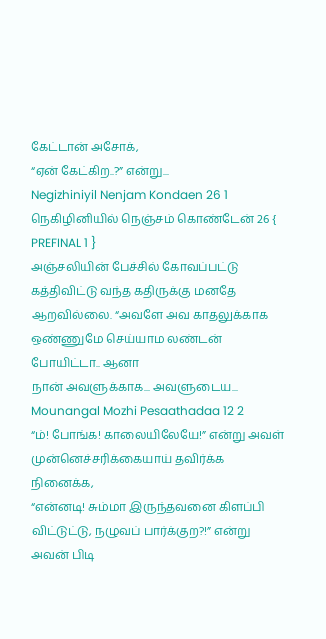கேட்டான் அசோக்,
“ஏன் கேட்கிற..?” என்று...
Negizhiniyil Nenjam Kondaen 26 1
நெகிழினியில் நெஞ்சம் கொண்டேன் 26 { PREFINAL 1 }
அஞ்சலியின் பேச்சில் கோவப்பட்டு கத்திவிட்டு வந்த கதிருக்கு மனதே
ஆறவில்லை. “அவளே அவ காதலுக்காக ஒண்ணுமே செய்யாம லண்டன் போயிட்டா.. ஆனா
நான் அவளுக்காக... அவளுடைய...
Mounangal Mozhi Pesaathadaa 12 2
“ம்! போங்க! காலையிலேயே!” என்று அவள் முன்னெச்சரிக்கையாய் தவிர்க்க நினைக்க,
“என்னடி! சும்மா இருந்தவனை கிளப்பி விட்டுட்டு, நழுவப் பார்க்குற?!” என்று அவன் பிடி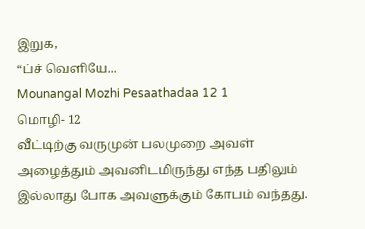இறுக,
“ப்ச் வெளியே...
Mounangal Mozhi Pesaathadaa 12 1
மொழி- 12
வீட்டிற்கு வருமுன் பலமுறை அவள் அழைத்தும் அவனிடமிருந்து எந்த பதிலும் இல்லாது போக அவளுக்கும் கோபம் வந்தது.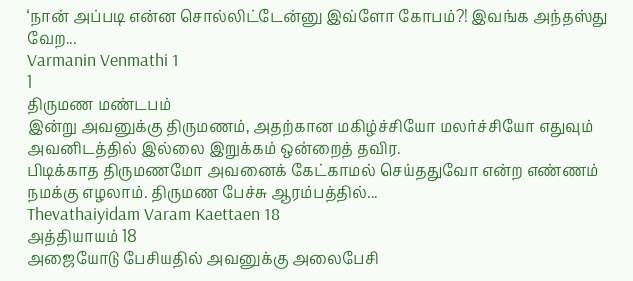‘நான் அப்படி என்ன சொல்லிட்டேன்னு இவ்ளோ கோபம்?! இவங்க அந்தஸ்து வேற...
Varmanin Venmathi 1
1
திருமண மண்டபம்
இன்று அவனுக்கு திருமணம், அதற்கான மகிழ்ச்சியோ மலர்ச்சியோ எதுவும் அவனிடத்தில் இல்லை இறுக்கம் ஒன்றைத் தவிர.
பிடிக்காத திருமணமோ அவனைக் கேட்காமல் செய்ததுவோ என்ற எண்ணம் நமக்கு எழலாம். திருமண பேச்சு ஆரம்பத்தில்...
Thevathaiyidam Varam Kaettaen 18
அத்தியாயம் 18
அஜையோடு பேசியதில் அவனுக்கு அலைபேசி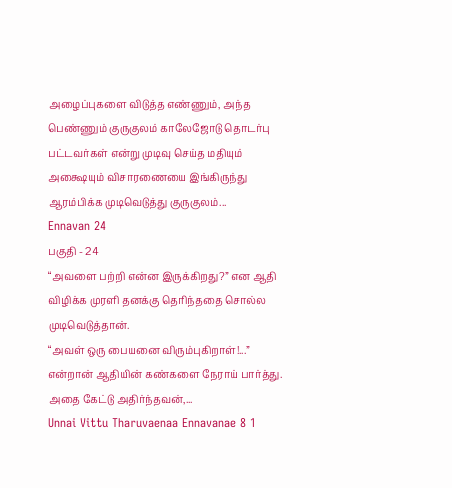அழைப்புகளை விடுத்த எண்ணும், அந்த பெண்ணும் குருகுலம் காலேஜோடு தொடர்பு பட்டவர்கள் என்று முடிவு செய்த மதியும் அக்ஷையும் விசாரணையை இங்கிருந்து ஆரம்பிக்க முடிவெடுத்து குருகுலம்...
Ennavan 24
பகுதி - 24
“அவளை பற்றி என்ன இருக்கிறது?” என ஆதி விழிக்க முரளி தனக்கு தெரிந்ததை சொல்ல முடிவெடுத்தான்.
“அவள் ஒரு பையனை விரும்புகிறாள்!...” என்றான் ஆதியின் கண்களை நேராய் பார்த்து.
அதை கேட்டு அதிர்ந்தவன்,...
Unnai Vittu Tharuvaenaa Ennavanae 8 1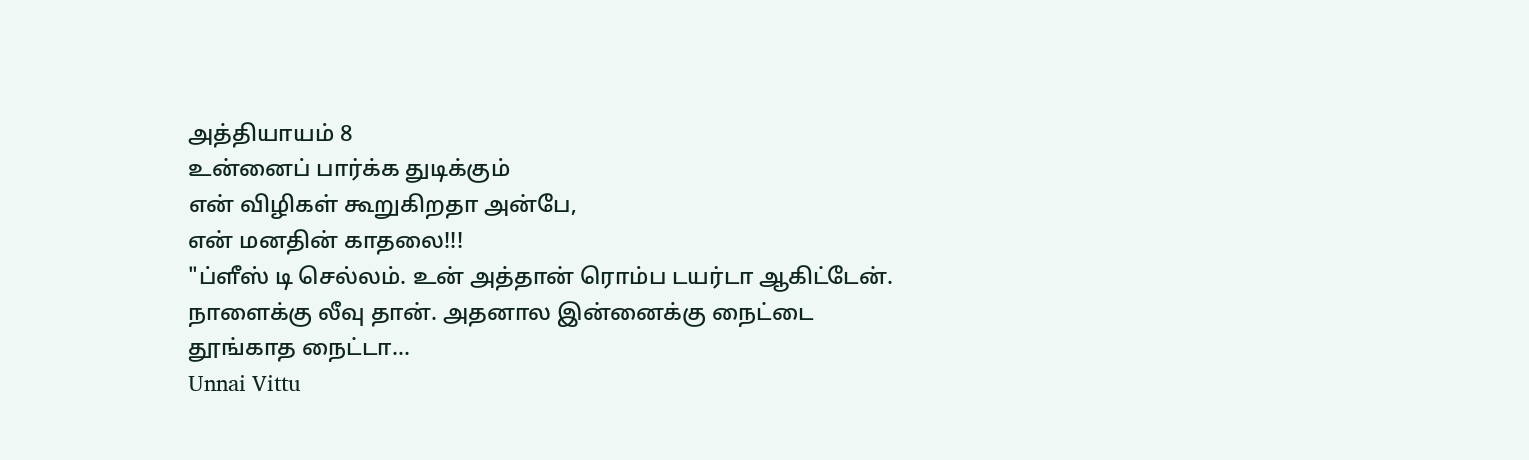அத்தியாயம் 8
உன்னைப் பார்க்க துடிக்கும்
என் விழிகள் கூறுகிறதா அன்பே,
என் மனதின் காதலை!!!
"ப்ளீஸ் டி செல்லம். உன் அத்தான் ரொம்ப டயர்டா ஆகிட்டேன். நாளைக்கு லீவு தான். அதனால இன்னைக்கு நைட்டை தூங்காத நைட்டா...
Unnai Vittu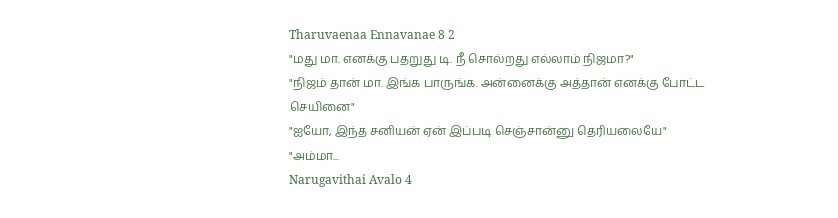Tharuvaenaa Ennavanae 8 2
"மது மா. எனக்கு பதறுது டி. நீ சொல்றது எல்லாம் நிஜமா?"
"நிஜம் தான் மா. இங்க பாருங்க. அன்னைக்கு அத்தான் எனக்கு போட்ட செயினை"
"ஐயோ, இந்த சனியன் ஏன் இப்படி செஞ்சான்னு தெரியலையே"
"அம்மா...
Narugavithai Avalo 4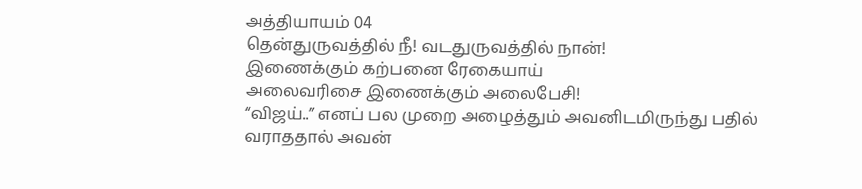அத்தியாயம் 04
தென்துருவத்தில் நீ! வடதுருவத்தில் நான்!
இணைக்கும் கற்பனை ரேகையாய்
அலைவரிசை இணைக்கும் அலைபேசி!
“விஜய்..” எனப் பல முறை அழைத்தும் அவனிடமிருந்து பதில் வராததால் அவன்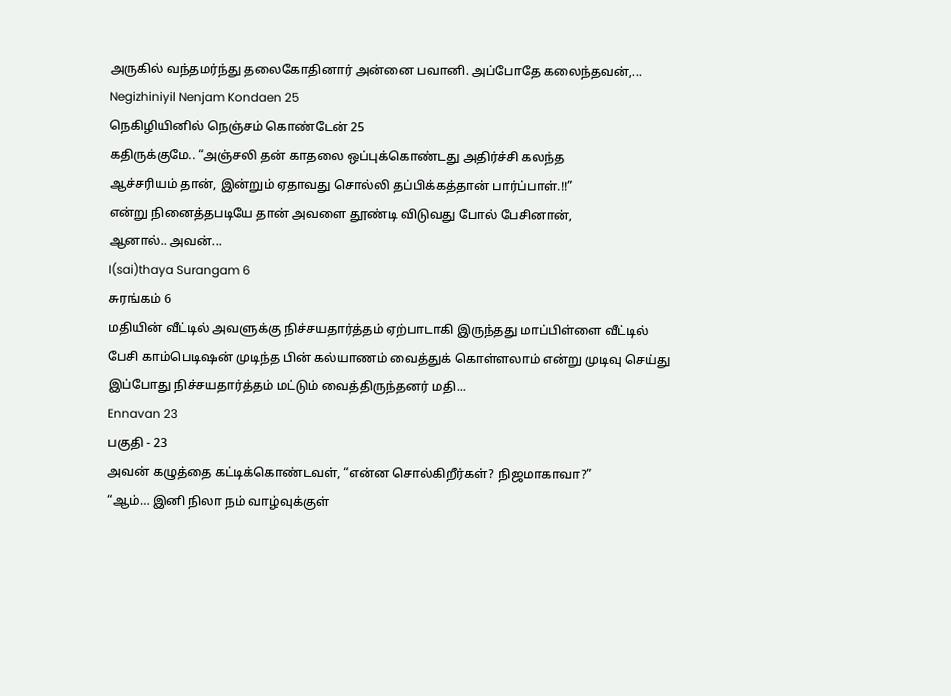அருகில் வந்தமர்ந்து தலைகோதினார் அன்னை பவானி. அப்போதே கலைந்தவன்,...
Negizhiniyil Nenjam Kondaen 25
நெகிழியினில் நெஞ்சம் கொண்டேன் 25
கதிருக்குமே.. “அஞ்சலி தன் காதலை ஒப்புக்கொண்டது அதிர்ச்சி கலந்த
ஆச்சரியம் தான், இன்றும் ஏதாவது சொல்லி தப்பிக்கத்தான் பார்ப்பாள்.!!”
என்று நினைத்தபடியே தான் அவளை தூண்டி விடுவது போல் பேசினான்,
ஆனால்.. அவன்...
I(sai)thaya Surangam 6
சுரங்கம் 6
மதியின் வீட்டில் அவளுக்கு நிச்சயதார்த்தம் ஏற்பாடாகி இருந்தது மாப்பிள்ளை வீட்டில் பேசி காம்பெடிஷன் முடிந்த பின் கல்யாணம் வைத்துக் கொள்ளலாம் என்று முடிவு செய்து இப்போது நிச்சயதார்த்தம் மட்டும் வைத்திருந்தனர் மதி...
Ennavan 23
பகுதி - 23
அவன் கழுத்தை கட்டிக்கொண்டவள், “என்ன சொல்கிறீர்கள்? நிஜமாகாவா?”
“ஆம்… இனி நிலா நம் வாழ்வுக்குள்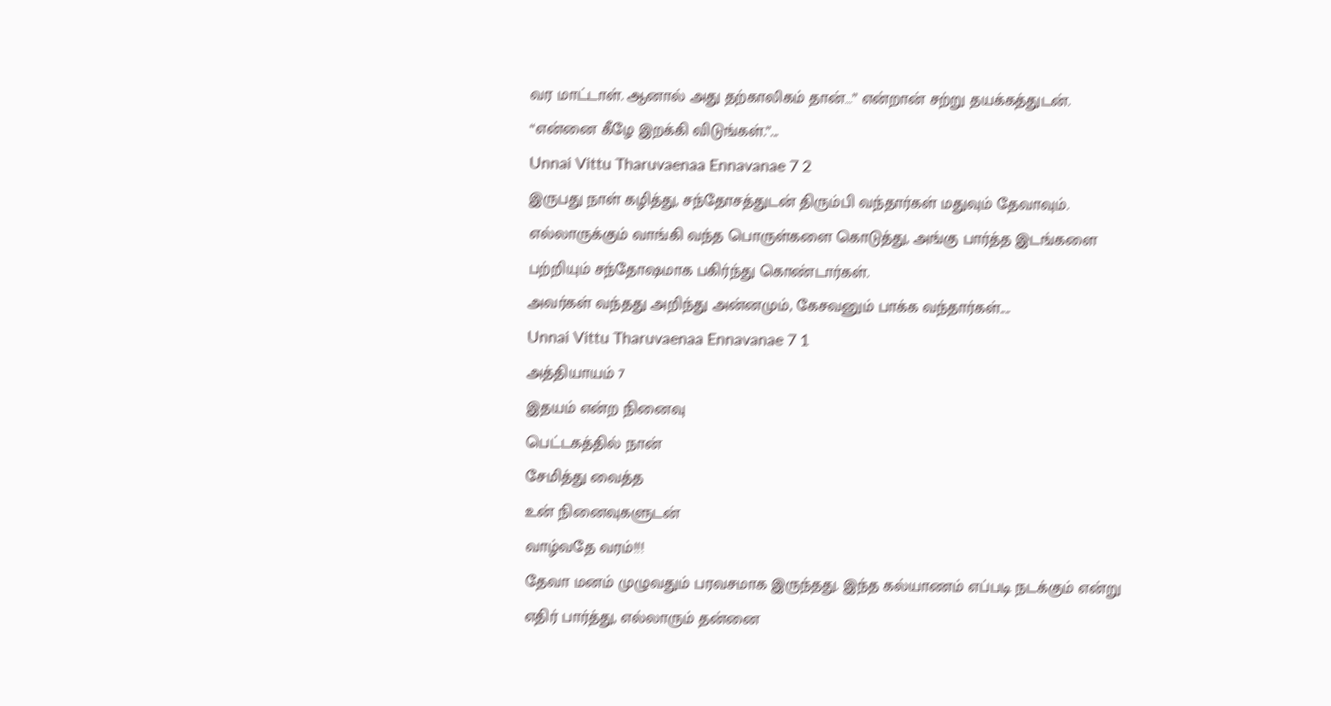வர மாட்டாள். ஆனால் அது தற்காலிகம் தான்…” என்றான் சற்று தயக்கத்துடன்.
“என்னை கீழே இறக்கி விடுங்கள்.”...
Unnai Vittu Tharuvaenaa Ennavanae 7 2
இருபது நாள் கழித்து, சந்தோசத்துடன் திரும்பி வந்தார்கள் மதுவும் தேவாவும்.
எல்லாருக்கும் வாங்கி வந்த பொருள்களை கொடுத்து, அங்கு பார்த்த இடங்களை பற்றியும் சந்தோஷமாக பகிர்ந்து கொண்டார்கள்.
அவர்கள் வந்தது அறிந்து அன்னமும், கேசவனும் பாக்க வந்தார்கள்....
Unnai Vittu Tharuvaenaa Ennavanae 7 1
அத்தியாயம் 7
இதயம் என்ற நினைவு
பெட்டகத்தில் நான்
சேமித்து வைத்த
உன் நினைவுகளுடன்
வாழ்வதே வரம்!!!
தேவா மனம் முழுவதும் பரவசமாக இருந்தது. இந்த கல்யாணம் எப்படி நடக்கும் என்று எதிர் பார்த்து, எல்லாரும் தன்னை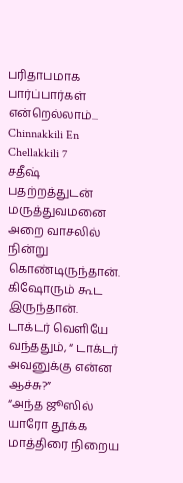பரிதாபமாக பார்ப்பார்கள் என்றெல்லாம்...
Chinnakkili En Chellakkili 7
சதீஷ் பதற்றத்துடன் மருத்துவமனை அறை வாசலில் நின்று கொண்டிருந்தான். கிஷோரும் கூட இருந்தான். டாக்டர் வெளியே வந்ததும், “ டாக்டர் அவனுக்கு என்ன ஆச்சு?”
“அந்த ஜூஸில் யாரோ தூக்க மாத்திரை நிறைய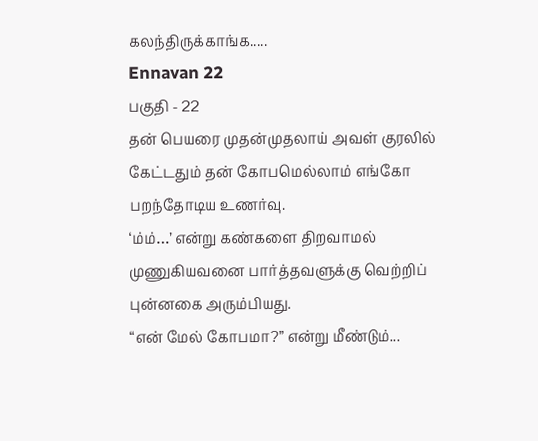கலந்திருக்காங்க.....
Ennavan 22
பகுதி - 22
தன் பெயரை முதன்முதலாய் அவள் குரலில் கேட்டதும் தன் கோபமெல்லாம் எங்கோ பறந்தோடிய உணர்வு.
‘ம்ம்…’ என்று கண்களை திறவாமல் முணுகியவனை பார்த்தவளுக்கு வெற்றிப் புன்னகை அரும்பியது.
“என் மேல் கோபமா?” என்று மீண்டும்...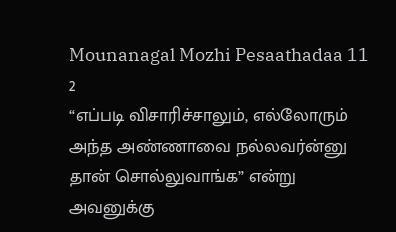Mounanagal Mozhi Pesaathadaa 11 2
“எப்படி விசாரிச்சாலும், எல்லோரும் அந்த அண்ணாவை நல்லவர்ன்னு தான் சொல்லுவாங்க” என்று அவனுக்கு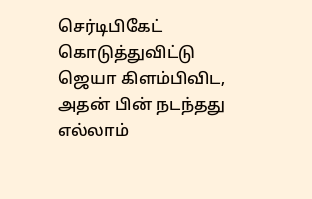செர்டிபிகேட் கொடுத்துவிட்டு ஜெயா கிளம்பிவிட, அதன் பின் நடந்தது எல்லாம்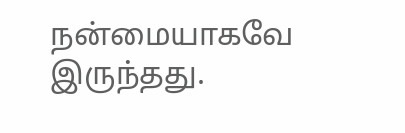நன்மையாகவே இருந்தது.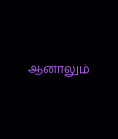ஆனாலும்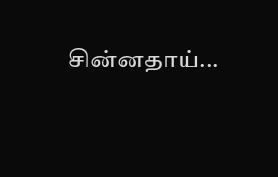சின்னதாய்...